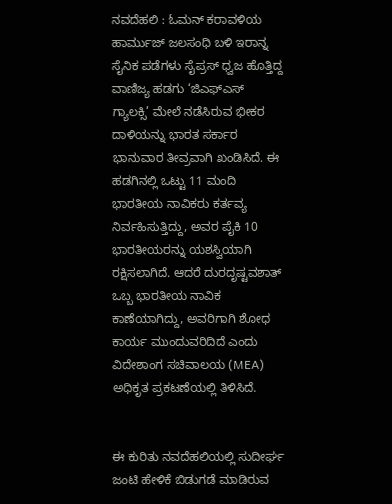ನವದೆಹಲಿ : ಓಮನ್ ಕರಾವಳಿಯ ಹಾರ್ಮುಜ್ ಜಲಸಂಧಿ ಬಳಿ ಇರಾನ್ನ ಸೈನಿಕ ಪಡೆಗಳು ಸೈಪ್ರಸ್ ಧ್ವಜ ಹೊತ್ತಿದ್ದ ವಾಣಿಜ್ಯ ಹಡಗು ‘ಜಿಎಫ್ಎಸ್ ಗ್ಯಾಲಕ್ಸಿ’ ಮೇಲೆ ನಡೆಸಿರುವ ಭೀಕರ ದಾಳಿಯನ್ನು ಭಾರತ ಸರ್ಕಾರ ಭಾನುವಾರ ತೀವ್ರವಾಗಿ ಖಂಡಿಸಿದೆ. ಈ ಹಡಗಿನಲ್ಲಿ ಒಟ್ಟು 11 ಮಂದಿ ಭಾರತೀಯ ನಾವಿಕರು ಕರ್ತವ್ಯ ನಿರ್ವಹಿಸುತ್ತಿದ್ದು, ಅವರ ಪೈಕಿ 10 ಭಾರತೀಯರನ್ನು ಯಶಸ್ವಿಯಾಗಿ ರಕ್ಷಿಸಲಾಗಿದೆ. ಆದರೆ ದುರದೃಷ್ಟವಶಾತ್ ಒಬ್ಬ ಭಾರತೀಯ ನಾವಿಕ ಕಾಣೆಯಾಗಿದ್ದು, ಅವರಿಗಾಗಿ ಶೋಧ ಕಾರ್ಯ ಮುಂದುವರಿದಿದೆ ಎಂದು ವಿದೇಶಾಂಗ ಸಚಿವಾಲಯ (MEA) ಅಧಿಕೃತ ಪ್ರಕಟಣೆಯಲ್ಲಿ ತಿಳಿಸಿದೆ.


ಈ ಕುರಿತು ನವದೆಹಲಿಯಲ್ಲಿ ಸುದೀರ್ಘ ಜಂಟಿ ಹೇಳಿಕೆ ಬಿಡುಗಡೆ ಮಾಡಿರುವ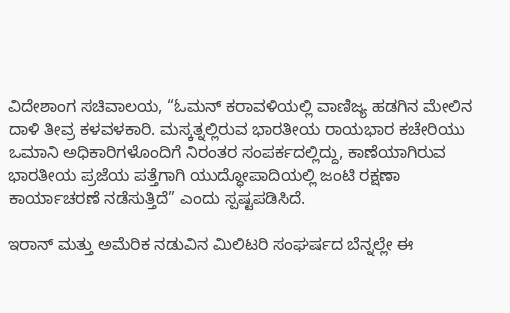ವಿದೇಶಾಂಗ ಸಚಿವಾಲಯ, “ಓಮನ್ ಕರಾವಳಿಯಲ್ಲಿ ವಾಣಿಜ್ಯ ಹಡಗಿನ ಮೇಲಿನ ದಾಳಿ ತೀವ್ರ ಕಳವಳಕಾರಿ. ಮಸ್ಕತ್ನಲ್ಲಿರುವ ಭಾರತೀಯ ರಾಯಭಾರ ಕಚೇರಿಯು ಒಮಾನಿ ಅಧಿಕಾರಿಗಳೊಂದಿಗೆ ನಿರಂತರ ಸಂಪರ್ಕದಲ್ಲಿದ್ದು, ಕಾಣೆಯಾಗಿರುವ ಭಾರತೀಯ ಪ್ರಜೆಯ ಪತ್ತೆಗಾಗಿ ಯುದ್ಧೋಪಾದಿಯಲ್ಲಿ ಜಂಟಿ ರಕ್ಷಣಾ ಕಾರ್ಯಾಚರಣೆ ನಡೆಸುತ್ತಿದೆ” ಎಂದು ಸ್ಪಷ್ಟಪಡಿಸಿದೆ.

ಇರಾನ್ ಮತ್ತು ಅಮೆರಿಕ ನಡುವಿನ ಮಿಲಿಟರಿ ಸಂಘರ್ಷದ ಬೆನ್ನಲ್ಲೇ ಈ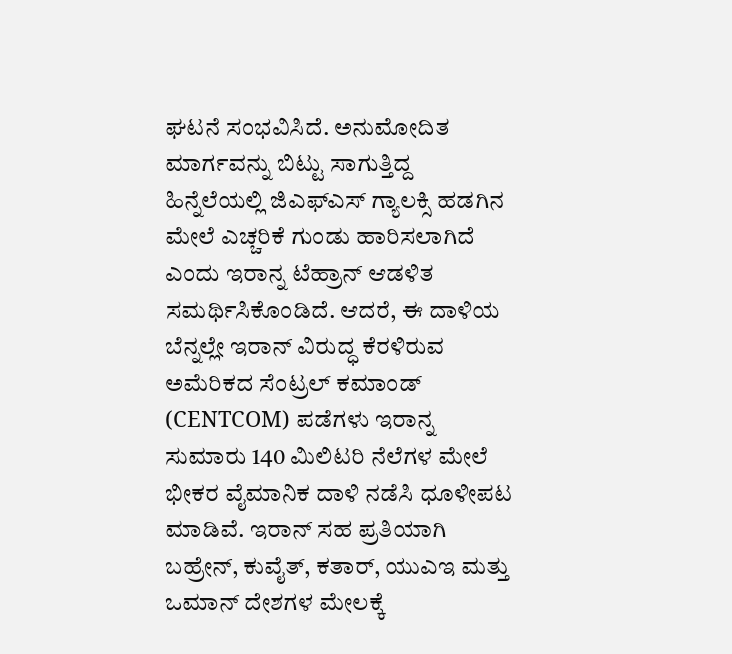ಘಟನೆ ಸಂಭವಿಸಿದೆ. ಅನುಮೋದಿತ ಮಾರ್ಗವನ್ನು ಬಿಟ್ಟು ಸಾಗುತ್ತಿದ್ದ ಹಿನ್ನೆಲೆಯಲ್ಲಿ ಜಿಎಫ್ಎಸ್ ಗ್ಯಾಲಕ್ಸಿ ಹಡಗಿನ ಮೇಲೆ ಎಚ್ಚರಿಕೆ ಗುಂಡು ಹಾರಿಸಲಾಗಿದೆ ಎಂದು ಇರಾನ್ನ ಟೆಹ್ರಾನ್ ಆಡಳಿತ ಸಮರ್ಥಿಸಿಕೊಂಡಿದೆ. ಆದರೆ, ಈ ದಾಳಿಯ ಬೆನ್ನಲ್ಲೇ ಇರಾನ್ ವಿರುದ್ಧ ಕೆರಳಿರುವ ಅಮೆರಿಕದ ಸೆಂಟ್ರಲ್ ಕಮಾಂಡ್ (CENTCOM) ಪಡೆಗಳು ಇರಾನ್ನ ಸುಮಾರು 140 ಮಿಲಿಟರಿ ನೆಲೆಗಳ ಮೇಲೆ ಭೀಕರ ವೈಮಾನಿಕ ದಾಳಿ ನಡೆಸಿ ಧೂಳೀಪಟ ಮಾಡಿವೆ. ಇರಾನ್ ಸಹ ಪ್ರತಿಯಾಗಿ ಬಹ್ರೇನ್, ಕುವೈತ್, ಕತಾರ್, ಯುಎಇ ಮತ್ತು ಒಮಾನ್ ದೇಶಗಳ ಮೇಲಕ್ಕೆ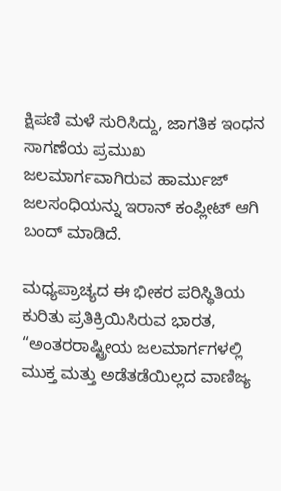ಕ್ಷಿಪಣಿ ಮಳೆ ಸುರಿಸಿದ್ದು, ಜಾಗತಿಕ ಇಂಧನ ಸಾಗಣೆಯ ಪ್ರಮುಖ ಜಲಮಾರ್ಗವಾಗಿರುವ ಹಾರ್ಮುಜ್ ಜಲಸಂಧಿಯನ್ನು ಇರಾನ್ ಕಂಪ್ಲೀಟ್ ಆಗಿ ಬಂದ್ ಮಾಡಿದೆ.

ಮಧ್ಯಪ್ರಾಚ್ಯದ ಈ ಭೀಕರ ಪರಿಸ್ಥಿತಿಯ ಕುರಿತು ಪ್ರತಿಕ್ರಿಯಿಸಿರುವ ಭಾರತ, “ಅಂತರರಾಷ್ಟ್ರೀಯ ಜಲಮಾರ್ಗಗಳಲ್ಲಿ ಮುಕ್ತ ಮತ್ತು ಅಡೆತಡೆಯಿಲ್ಲದ ವಾಣಿಜ್ಯ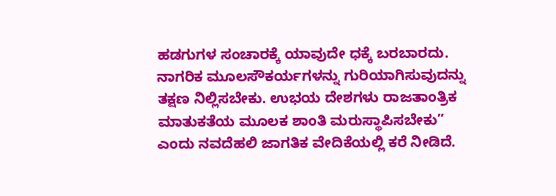ಹಡಗುಗಳ ಸಂಚಾರಕ್ಕೆ ಯಾವುದೇ ಧಕ್ಕೆ ಬರಬಾರದು. ನಾಗರಿಕ ಮೂಲಸೌಕರ್ಯಗಳನ್ನು ಗುರಿಯಾಗಿಸುವುದನ್ನು ತಕ್ಷಣ ನಿಲ್ಲಿಸಬೇಕು. ಉಭಯ ದೇಶಗಳು ರಾಜತಾಂತ್ರಿಕ ಮಾತುಕತೆಯ ಮೂಲಕ ಶಾಂತಿ ಮರುಸ್ಥಾಪಿಸಬೇಕು” ಎಂದು ನವದೆಹಲಿ ಜಾಗತಿಕ ವೇದಿಕೆಯಲ್ಲಿ ಕರೆ ನೀಡಿದೆ.